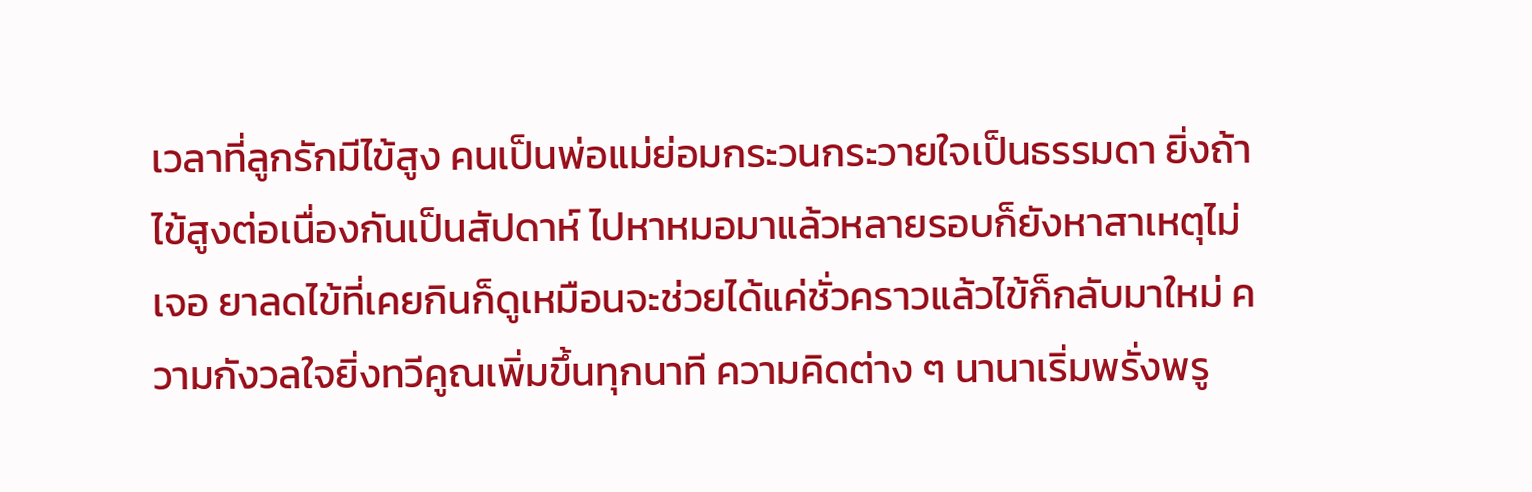เวลาที่ลูกรักมีไข้สูง คนเป็นพ่อแม่ย่อมกระวนกระวายใจเป็นธรรมดา ยิ่งถ้าไข้สูงต่อเนื่องกันเป็นสัปดาห์ ไปหาหมอมาแล้วหลายรอบก็ยังหาสาเหตุไม่เจอ ยาลดไข้ที่เคยกินก็ดูเหมือนจะช่วยได้แค่ชั่วคราวแล้วไข้ก็กลับมาใหม่ ความกังวลใจยิ่งทวีคูณเพิ่มขึ้นทุกนาที ความคิดต่าง ๆ นานาเริ่มพรั่งพรู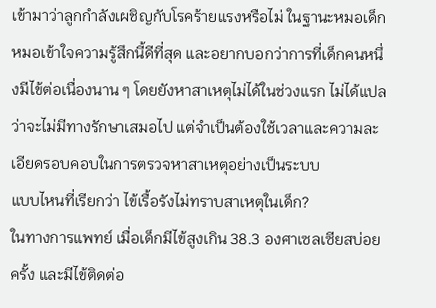เข้ามาว่าลูกกำลังเผชิญกับโรคร้ายแรงหรือไม่ ในฐานะหมอเด็ก หมอเข้าใจความรู้สึกนี้ดีที่สุด และอยากบอกว่าการที่เด็กคนหนึ่งมีไข้ต่อเนื่องนาน ๆ โดยยังหาสาเหตุไม่ได้ในช่วงแรก ไม่ได้แปลว่าจะไม่มีทางรักษาเสมอไป แต่จำเป็นต้องใช้เวลาและความละเอียดรอบคอบในการตรวจหาสาเหตุอย่างเป็นระบบ
แบบไหนที่เรียกว่า ไข้เรื้อรังไม่ทราบสาเหตุในเด็ก?
ในทางการแพทย์ เมื่อเด็กมีไข้สูงเกิน 38.3 องศาเซลเซียสบ่อยครั้ง และมีไข้ติดต่อ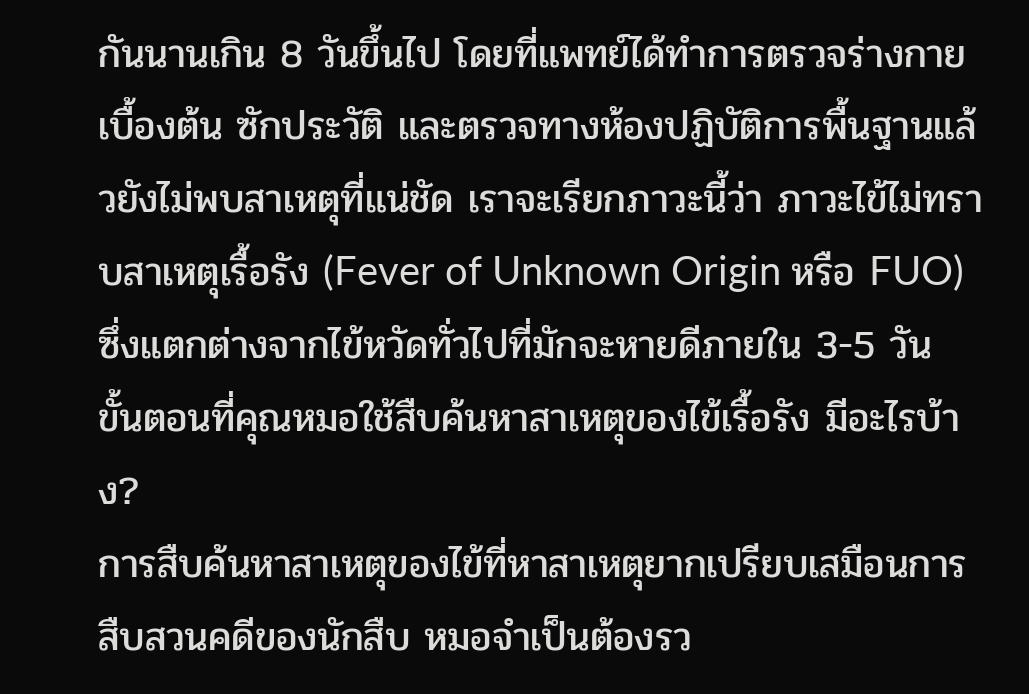กันนานเกิน 8 วันขึ้นไป โดยที่แพทย์ได้ทำการตรวจร่างกายเบื้องต้น ซักประวัติ และตรวจทางห้องปฏิบัติการพื้นฐานแล้วยังไม่พบสาเหตุที่แน่ชัด เราจะเรียกภาวะนี้ว่า ภาวะไข้ไม่ทราบสาเหตุเรื้อรัง (Fever of Unknown Origin หรือ FUO) ซึ่งแตกต่างจากไข้หวัดทั่วไปที่มักจะหายดีภายใน 3-5 วัน
ขั้นตอนที่คุณหมอใช้สืบค้นหาสาเหตุของไข้เรื้อรัง มีอะไรบ้าง?
การสืบค้นหาสาเหตุของไข้ที่หาสาเหตุยากเปรียบเสมือนการสืบสวนคดีของนักสืบ หมอจำเป็นต้องรว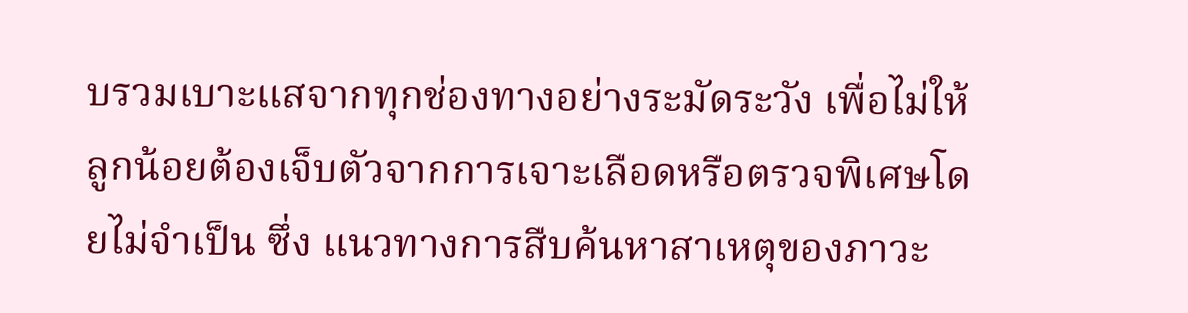บรวมเบาะแสจากทุกช่องทางอย่างระมัดระวัง เพื่อไม่ให้ลูกน้อยต้องเจ็บตัวจากการเจาะเลือดหรือตรวจพิเศษโดยไม่จำเป็น ซึ่ง แนวทางการสืบค้นหาสาเหตุของภาวะ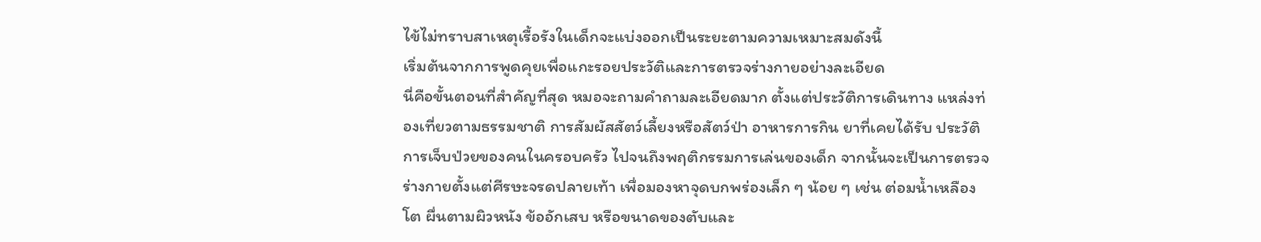ไข้ไม่ทราบสาเหตุเรื้อรังในเด็กจะแบ่งออกเป็นระยะตามความเหมาะสมดังนี้
เริ่มต้นจากการพูดคุยเพื่อแกะรอยประวัติและการตรวจร่างกายอย่างละเอียด
นี่คือขั้นตอนที่สำคัญที่สุด หมอจะถามคำถามละเอียดมาก ตั้งแต่ประวัติการเดินทาง แหล่งท่องเที่ยวตามธรรมชาติ การสัมผัสสัตว์เลี้ยงหรือสัตว์ป่า อาหารการกิน ยาที่เคยได้รับ ประวัติการเจ็บป่วยของคนในครอบครัว ไปจนถึงพฤติกรรมการเล่นของเด็ก จากนั้นจะเป็นการตรวจร่างกายตั้งแต่ศีรษะจรดปลายเท้า เพื่อมองหาจุดบกพร่องเล็ก ๆ น้อย ๆ เช่น ต่อมน้ำเหลืองโต ผื่นตามผิวหนัง ข้ออักเสบ หรือขนาดของตับและ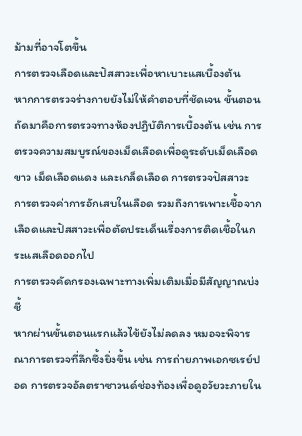ม้ามที่อาจโตขึ้น
การตรวจเลือดและปัสสาวะเพื่อหาเบาะแสเบื้องต้น
หากการตรวจร่างกายยังไม่ให้คำตอบที่ชัดเจน ขั้นตอนถัดมาคือการตรวจทางห้องปฏิบัติการเบื้องต้น เช่น การตรวจความสมบูรณ์ของเม็ดเลือดเพื่อดูระดับเม็ดเลือดขาว เม็ดเลือดแดง และเกล็ดเลือด การตรวจปัสสาวะ การตรวจค่าการอักเสบในเลือด รวมถึงการเพาะเชื้อจากเลือดและปัสสาวะเพื่อตัดประเด็นเรื่องการติดเชื้อในกระแสเลือดออกไป
การตรวจคัดกรองเฉพาะทางเพิ่มเติมเมื่อมีสัญญาณบ่งชี้
หากผ่านขั้นตอนแรกแล้วไข้ยังไม่ลดลง หมอจะพิจารณาการตรวจที่ลึกซึ้งยิ่งขึ้น เช่น การถ่ายภาพเอกซเรย์ปอด การตรวจอัลตราซาวนด์ช่องท้องเพื่อดูอวัยวะภายใน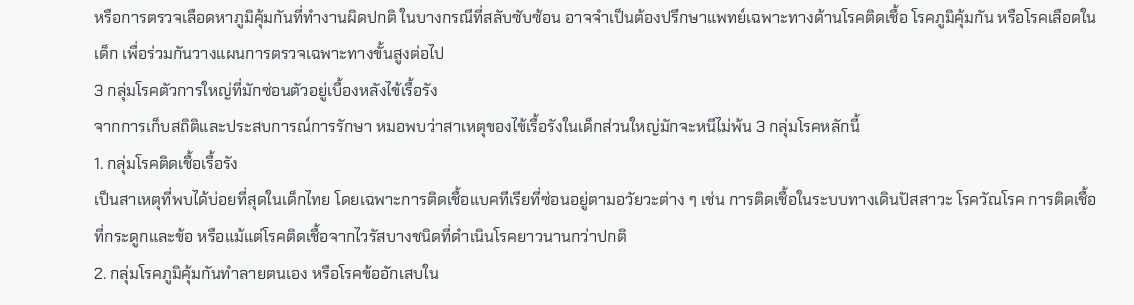หรือการตรวจเลือดหาภูมิคุ้มกันที่ทำงานผิดปกติ ในบางกรณีที่สลับซับซ้อน อาจจำเป็นต้องปรึกษาแพทย์เฉพาะทางด้านโรคติดเชื้อ โรคภูมิคุ้มกัน หรือโรคเลือดในเด็ก เพื่อร่วมกันวางแผนการตรวจเฉพาะทางขั้นสูงต่อไป
3 กลุ่มโรคตัวการใหญ่ที่มักซ่อนตัวอยู่เบื้องหลังไข้เรื้อรัง
จากการเก็บสถิติและประสบการณ์การรักษา หมอพบว่าสาเหตุของไข้เรื้อรังในเด็กส่วนใหญ่มักจะหนีไม่พ้น 3 กลุ่มโรคหลักนี้
1. กลุ่มโรคติดเชื้อเรื้อรัง
เป็นสาเหตุที่พบได้บ่อยที่สุดในเด็กไทย โดยเฉพาะการติดเชื้อแบคทีเรียที่ซ่อนอยู่ตามอวัยวะต่าง ๆ เช่น การติดเชื้อในระบบทางเดินปัสสาวะ โรควัณโรค การติดเชื้อที่กระดูกและข้อ หรือแม้แต่โรคติดเชื้อจากไวรัสบางชนิดที่ดำเนินโรคยาวนานกว่าปกติ
2. กลุ่มโรคภูมิคุ้มกันทำลายตนเอง หรือโรคข้ออักเสบใน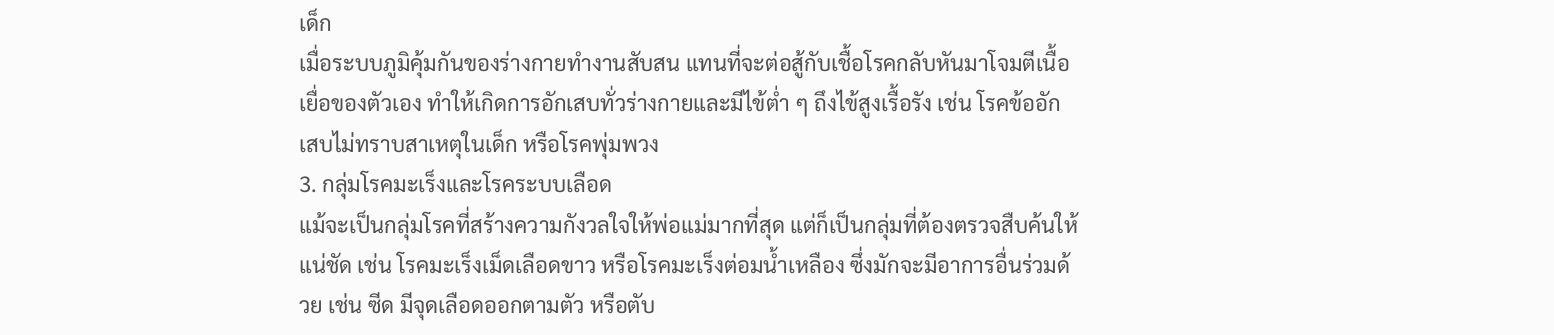เด็ก
เมื่อระบบภูมิคุ้มกันของร่างกายทำงานสับสน แทนที่จะต่อสู้กับเชื้อโรคกลับหันมาโจมตีเนื้อเยื่อของตัวเอง ทำให้เกิดการอักเสบทั่วร่างกายและมีไข้ต่ำ ๆ ถึงไข้สูงเรื้อรัง เช่น โรคข้ออักเสบไม่ทราบสาเหตุในเด็ก หรือโรคพุ่มพวง
3. กลุ่มโรคมะเร็งและโรคระบบเลือด
แม้จะเป็นกลุ่มโรคที่สร้างความกังวลใจให้พ่อแม่มากที่สุด แต่ก็เป็นกลุ่มที่ต้องตรวจสืบค้นให้แน่ชัด เช่น โรคมะเร็งเม็ดเลือดขาว หรือโรคมะเร็งต่อมน้ำเหลือง ซึ่งมักจะมีอาการอื่นร่วมด้วย เช่น ซีด มีจุดเลือดออกตามตัว หรือตับ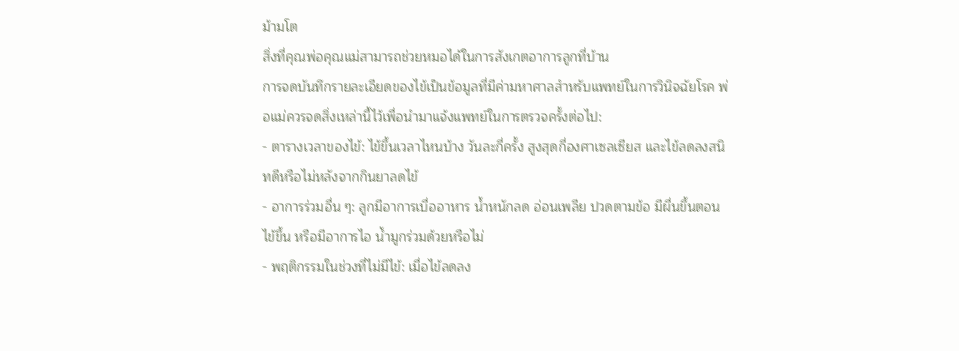ม้ามโต
สิ่งที่คุณพ่อคุณแม่สามารถช่วยหมอได้ในการสังเกตอาการลูกที่บ้าน
การจดบันทึกรายละเอียดของไข้เป็นข้อมูลที่มีค่ามหาศาลสำหรับแพทย์ในการวินิจฉัยโรค พ่อแม่ควรจดสิ่งเหล่านี้ไว้เพื่อนำมาแจ้งแพทย์ในการตรวจครั้งต่อไป:
- ตารางเวลาของไข้: ไข้ขึ้นเวลาไหนบ้าง วันละกี่ครั้ง สูงสุดกี่องศาเซลเซียส และไข้ลดลงสนิทดีหรือไม่หลังจากกินยาลดไข้
- อาการร่วมอื่น ๆ: ลูกมีอาการเบื่ออาหาร น้ำหนักลด อ่อนเพลีย ปวดตามข้อ มีผื่นขึ้นตอนไข้ขึ้น หรือมีอาการไอ น้ำมูกร่วมด้วยหรือไม่
- พฤติกรรมในช่วงที่ไม่มีไข้: เมื่อไข้ลดลง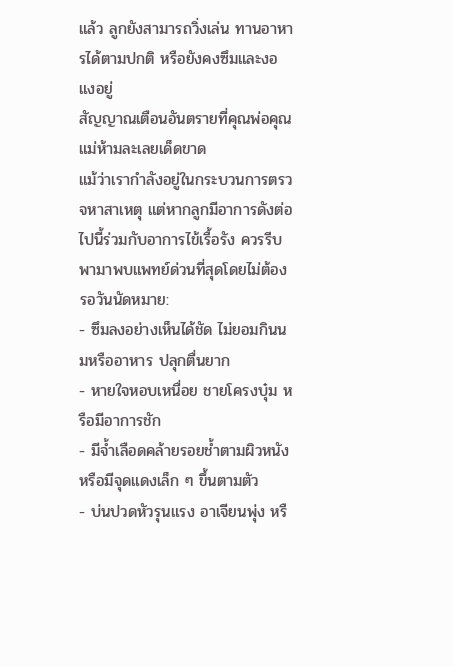แล้ว ลูกยังสามารถวิ่งเล่น ทานอาหารได้ตามปกติ หรือยังคงซึมและงอแงอยู่
สัญญาณเตือนอันตรายที่คุณพ่อคุณแม่ห้ามละเลยเด็ดขาด
แม้ว่าเรากำลังอยู่ในกระบวนการตรวจหาสาเหตุ แต่หากลูกมีอาการดังต่อไปนี้ร่วมกับอาการไข้เรื้อรัง ควรรีบพามาพบแพทย์ด่วนที่สุดโดยไม่ต้องรอวันนัดหมาย:
- ซึมลงอย่างเห็นได้ชัด ไม่ยอมกินนมหรืออาหาร ปลุกตื่นยาก
- หายใจหอบเหนื่อย ชายโครงบุ๋ม หรือมีอาการชัก
- มีจ้ำเลือดคล้ายรอยช้ำตามผิวหนัง หรือมีจุดแดงเล็ก ๆ ขึ้นตามตัว
- บ่นปวดหัวรุนแรง อาเจียนพุ่ง หรื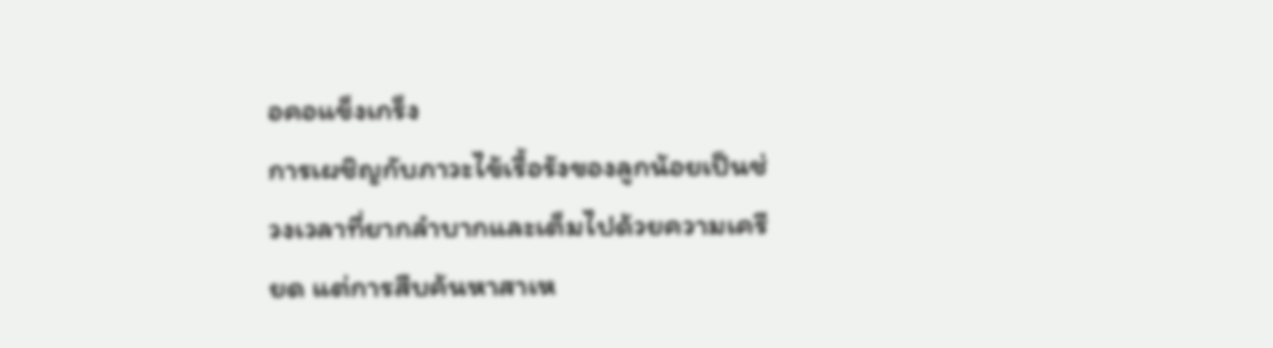อคอแข็งเกร็ง
การเผชิญกับภาวะไข้เรื้อรังของลูกน้อยเป็นช่วงเวลาที่ยากลำบากและเต็มไปด้วยความเครียด แต่การสืบค้นหาสาเห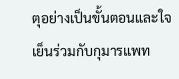ตุอย่างเป็นขั้นตอนและใจเย็นร่วมกับกุมารแพท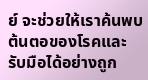ย์ จะช่วยให้เราค้นพบต้นตอของโรคและรับมือได้อย่างถูก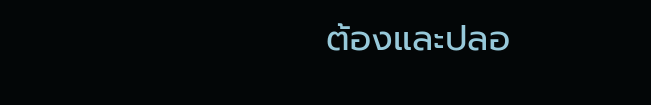ต้องและปลอ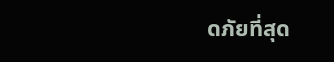ดภัยที่สุด